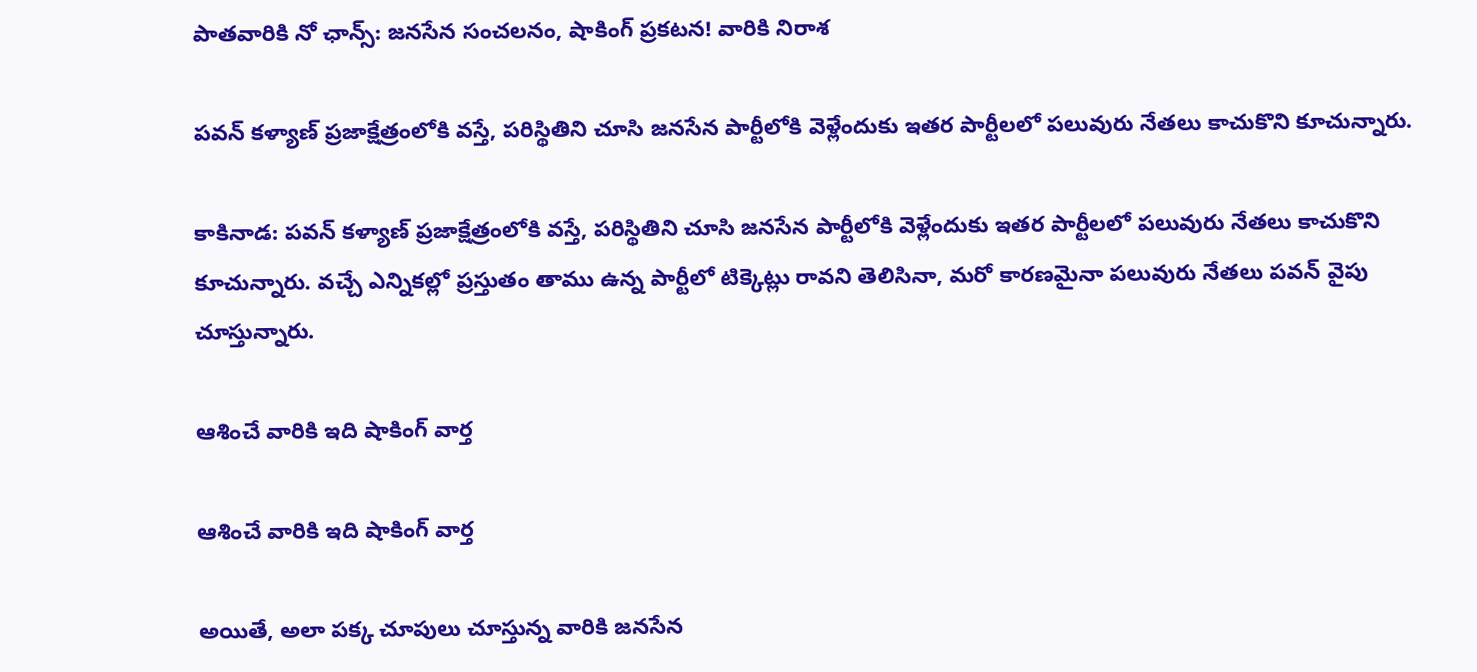పాతవారికి నో ఛాన్స్: జనసేన సంచలనం, షాకింగ్ ప్రకటన! వారికి నిరాశ

పవన్ కళ్యాణ్ ప్రజాక్షేత్రంలోకి వస్తే, పరిస్థితిని చూసి జనసేన పార్టీలోకి వెళ్లేందుకు ఇతర పార్టీలలో పలువురు నేతలు కాచుకొని కూచున్నారు.

కాకినాడ: పవన్ కళ్యాణ్ ప్రజాక్షేత్రంలోకి వస్తే, పరిస్థితిని చూసి జనసేన పార్టీలోకి వెళ్లేందుకు ఇతర పార్టీలలో పలువురు నేతలు కాచుకొని కూచున్నారు. వచ్చే ఎన్నికల్లో ప్రస్తుతం తాము ఉన్న పార్టీలో టిక్కెట్లు రావని తెలిసినా, మరో కారణమైనా పలువురు నేతలు పవన్ వైపు చూస్తున్నారు.

ఆశించే వారికి ఇది షాకింగ్ వార్త

ఆశించే వారికి ఇది షాకింగ్ వార్త

అయితే, అలా పక్క చూపులు చూస్తున్న వారికి జనసేన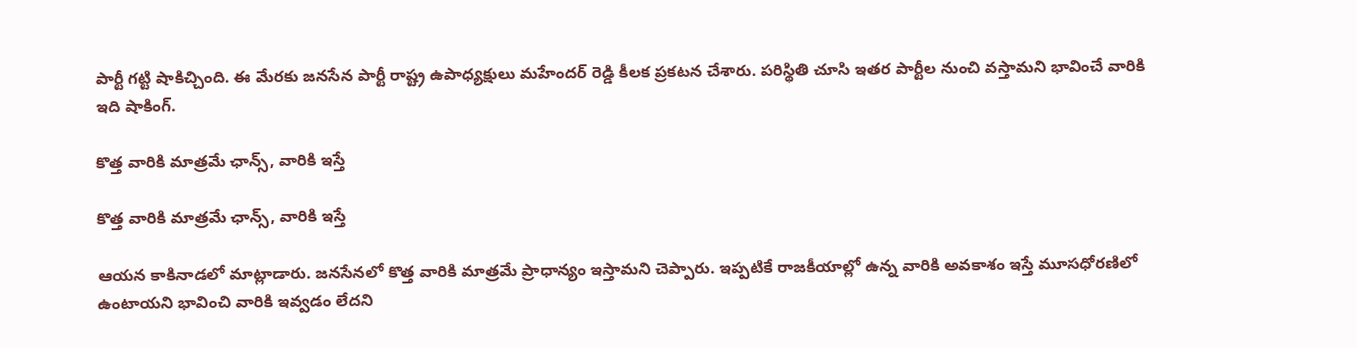పార్టీ గట్టి షాకిచ్చింది. ఈ మేరకు జనసేన పార్టీ రాష్ట్ర ఉపాధ్యక్షులు మహేందర్ రెడ్డి కీలక ప్రకటన చేశారు. పరిస్థితి చూసి ఇతర పార్టీల నుంచి వస్తామని భావించే వారికి ఇది షాకింగ్.

కొత్త వారికి మాత్రమే ఛాన్స్, వారికి ఇస్తే

కొత్త వారికి మాత్రమే ఛాన్స్, వారికి ఇస్తే

ఆయన కాకినాడలో మాట్లాడారు. జనసేనలో కొత్త వారికి మాత్రమే ప్రాధాన్యం ఇస్తామని చెప్పారు. ఇప్పటికే రాజకీయాల్లో ఉన్న వారికి అవకాశం ఇస్తే మూసధోరణిలో ఉంటాయని భావించి వారికి ఇవ్వడం లేదని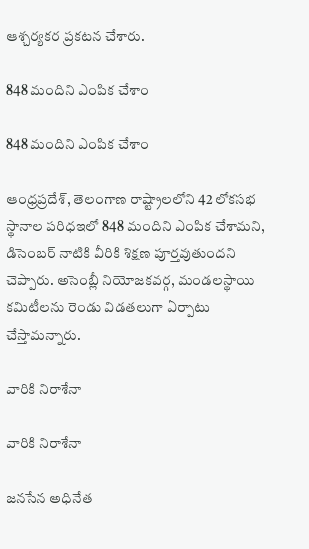ఆశ్చర్యకర ప్రకటన చేశారు.

848 మందిని ఎంపిక చేశాం

848 మందిని ఎంపిక చేశాం

ఆంధ్రప్రదేశ్, తెలంగాణ రాష్ట్రాలలోని 42 లోకసభ స్థానాల పరిధఇలో 848 మందిని ఎంపిక చేశామని, డిసెంబర్ నాటికి వీరికి శిక్షణ పూర్తవుతుందని చెప్పారు. అసెంబ్లీ నియోజకవర్గ, మండలస్థాయి కమిటీలను రెండు విడతలుగా ఏర్పాటు చేస్తామన్నారు.

వారికి నిరాశేనా

వారికి నిరాశేనా

జనసేన అధినేత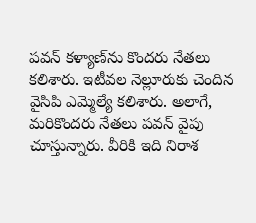పవన్ కళ్యాణ్‌ను కొందరు నేతలు కలిశారు. ఇటీవల నెల్లూరుకు చెందిన వైసిపి ఎమ్మెల్యే కలిశారు. అలాగే, మరికొందరు నేతలు పవన్ వైపు చూస్తున్నారు. వీరికి ఇది నిరాశ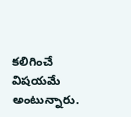కలిగించే విషయమే అంటున్నారు.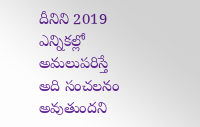దీనిని 2019 ఎన్నికల్లో అమలుపరిస్తే అది సంచలనం అవుతుందని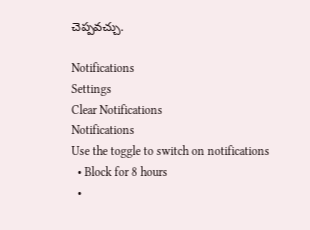చెప్పవచ్చు.

Notifications
Settings
Clear Notifications
Notifications
Use the toggle to switch on notifications
  • Block for 8 hours
  •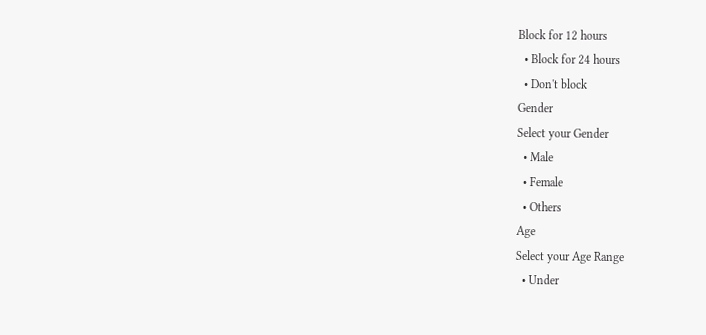Block for 12 hours
  • Block for 24 hours
  • Don't block
Gender
Select your Gender
  • Male
  • Female
  • Others
Age
Select your Age Range
  • Under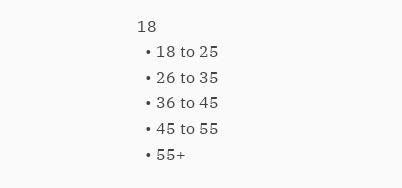18
  • 18 to 25
  • 26 to 35
  • 36 to 45
  • 45 to 55
  • 55+